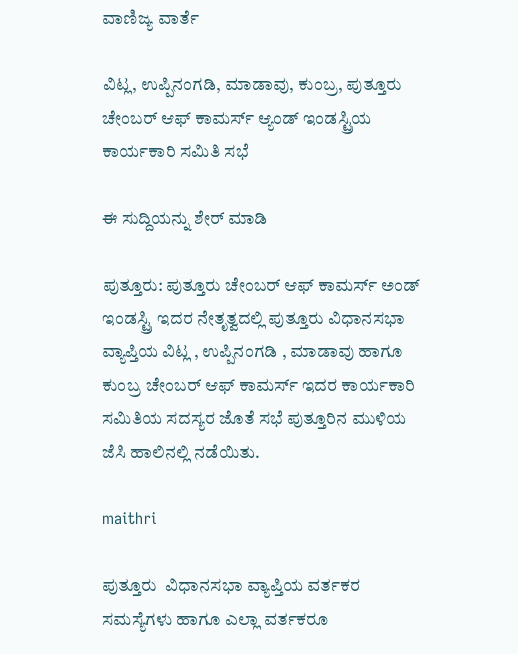ವಾಣಿಜ್ಯ ವಾರ್ತೆ

ವಿಟ್ಲ, ಉಪ್ಪಿನಂಗಡಿ, ಮಾಡಾವು, ಕುಂಬ್ರ, ಪುತ್ತೂರು ಚೇಂಬರ್ ಆಫ್ ಕಾಮರ್ಸ್ ಆ್ಯಂಡ್ ಇಂಡಸ್ಟ್ರಿಯ ಕಾರ್ಯಕಾರಿ ಸಮಿತಿ ಸಭೆ

ಈ ಸುದ್ದಿಯನ್ನು ಶೇರ್ ಮಾಡಿ

ಪುತ್ತೂರು: ಪುತ್ತೂರು ಚೇಂಬರ್ ಆಫ್ ಕಾಮರ್ಸ್ ಅಂಡ್ ಇಂಡಸ್ಟ್ರಿ ಇದರ ನೇತೃತ್ವದಲ್ಲಿ ಪುತ್ತೂರು ವಿಧಾನಸಭಾ ವ್ಯಾಪ್ತಿಯ ವಿಟ್ಲ , ಉಪ್ಪಿನಂಗಡಿ , ಮಾಡಾವು ಹಾಗೂ ಕುಂಬ್ರ ಚೇಂಬರ್ ಆಫ್ ಕಾಮರ್ಸ್ ಇದರ ಕಾರ್ಯಕಾರಿ ಸಮಿತಿಯ ಸದಸ್ಯರ ಜೊತೆ ಸಭೆ ಪುತ್ತೂರಿನ ಮುಳಿಯ ಜೆಸಿ ಹಾಲಿನಲ್ಲಿ ನಡೆಯಿತು.

maithri

ಪುತ್ತೂರು  ವಿಧಾನಸಭಾ ವ್ಯಾಪ್ತಿಯ ವರ್ತಕರ ಸಮಸ್ಯೆಗಳು ಹಾಗೂ ಎಲ್ಲಾ ವರ್ತಕರೂ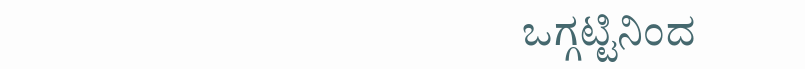ಒಗ್ಗಟ್ಟಿನಿಂದ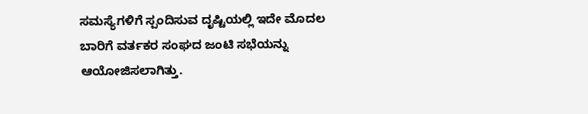ಸಮಸ್ಯೆಗಳಿಗೆ ಸ್ಪಂದಿಸುವ ದೃಷ್ಟಿಯಲ್ಲಿ ಇದೇ ಮೊದಲ ಬಾರಿಗೆ ವರ್ತಕರ ಸಂಘದ ಜಂಟಿ ಸಭೆಯನ್ನು ಆಯೋಜಿಸಲಾಗಿತ್ತು.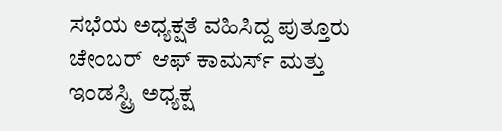ಸಭೆಯ ಅಧ್ಯಕ್ಷತೆ ವಹಿಸಿದ್ದ ಪುತ್ತೂರು ಚೇಂಬರ್  ಆಫ್ ಕಾಮರ್ಸ್ ಮತ್ತು ಇಂಡಸ್ಟ್ರಿ ಅಧ್ಯಕ್ಷ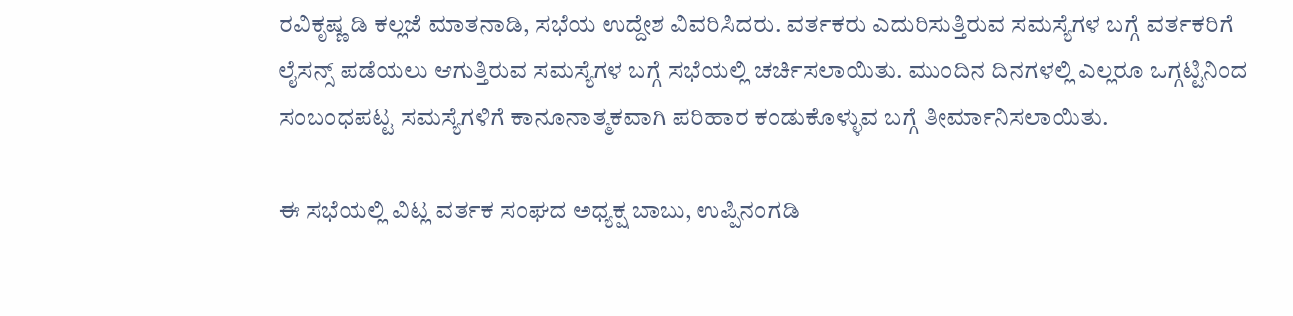ರವಿಕೃಷ್ಣ ಡಿ ಕಲ್ಲಜೆ ಮಾತನಾಡಿ, ಸಭೆಯ ಉದ್ದೇಶ ವಿವರಿಸಿದರು. ವರ್ತಕರು ಎದುರಿಸುತ್ತಿರುವ ಸಮಸ್ಯೆಗಳ ಬಗ್ಗೆ ವರ್ತಕರಿಗೆ ಲೈಸನ್ಸ್ ಪಡೆಯಲು ಆಗುತ್ತಿರುವ ಸಮಸ್ಯೆಗಳ ಬಗ್ಗೆ ಸಭೆಯಲ್ಲಿ ಚರ್ಚಿಸಲಾಯಿತು. ಮುಂದಿನ ದಿನಗಳಲ್ಲಿ ಎಲ್ಲರೂ ಒಗ್ಗಟ್ಟಿನಿಂದ ಸಂಬಂಧಪಟ್ಟ ಸಮಸ್ಯೆಗಳಿಗೆ ಕಾನೂನಾತ್ಮಕವಾಗಿ ಪರಿಹಾರ ಕಂಡುಕೊಳ್ಳುವ ಬಗ್ಗೆ ತೀರ್ಮಾನಿಸಲಾಯಿತು.

ಈ ಸಭೆಯಲ್ಲಿ ವಿಟ್ಲ ವರ್ತಕ ಸಂಘದ ಅಧ್ಯಕ್ಷ ಬಾಬು, ಉಪ್ಪಿನಂಗಡಿ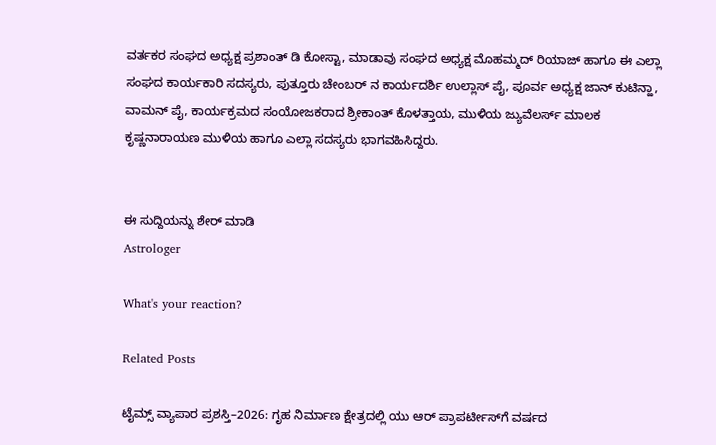ವರ್ತಕರ ಸಂಘದ ಅಧ್ಯಕ್ಷ ಪ್ರಶಾಂತ್ ಡಿ ಕೋಸ್ಟಾ, ಮಾಡಾವು ಸಂಘದ ಅಧ್ಯಕ್ಷ ಮೊಹಮ್ಮದ್ ರಿಯಾಜ್ ಹಾಗೂ ಈ ಎಲ್ಲಾ ಸಂಘದ ಕಾರ್ಯಕಾರಿ ಸದಸ್ಯರು, ಪುತ್ತೂರು ಚೇಂಬರ್ ನ ಕಾರ್ಯದರ್ಶಿ ಉಲ್ಲಾಸ್ ಪೈ, ಪೂರ್ವ ಅಧ್ಯಕ್ಷ ಜಾನ್ ಕುಟಿನ್ಹಾ, ವಾಮನ್ ಪೈ, ಕಾರ್ಯಕ್ರಮದ ಸಂಯೋಜಕರಾದ ಶ್ರೀಕಾಂತ್ ಕೊಳತ್ತಾಯ, ಮುಳಿಯ ಜ್ಯುವೆಲರ್ಸ್ ಮಾಲಕ ಕೃಷ್ಣನಾರಾಯಣ ಮುಳಿಯ ಹಾಗೂ ಎಲ್ಲಾ ಸದಸ್ಯರು ಭಾಗವಹಿಸಿದ್ದರು.


ಈ ಸುದ್ದಿಯನ್ನು ಶೇರ್ ಮಾಡಿ
Astrologer

What's your reaction?

Related Posts

ಟೈಮ್ಸ್ ವ್ಯಾಪಾರ ಪ್ರಶಸ್ತಿ–2026: ಗೃಹ ನಿರ್ಮಾಣ ಕ್ಷೇತ್ರದಲ್ಲಿ ಯು ಆರ್ ಪ್ರಾಪರ್ಟೀಸ್‌ಗೆ ವರ್ಷದ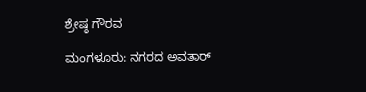ಶ್ರೇಷ್ಠ ಗೌರವ

ಮಂಗಳೂರು: ನಗರದ ಅವತಾರ್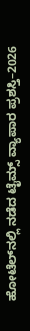ಹೋಟೆಲ್‌ನಲ್ಲಿ ನಡೆದ ಟೈಮ್ಸ್ ವ್ಯಾಪಾರ ಪ್ರಶಸ್ತಿ–2026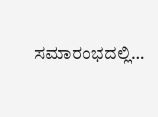ಸಮಾರಂಭದಲ್ಲಿ…